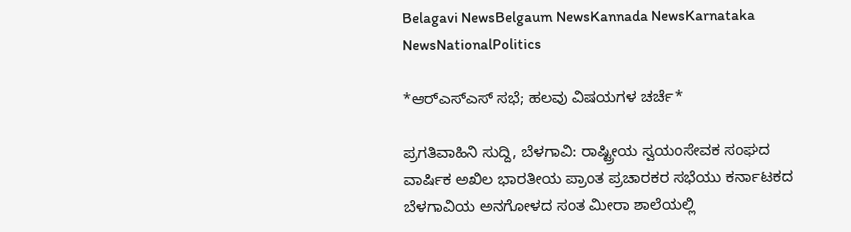Belagavi NewsBelgaum NewsKannada NewsKarnataka NewsNationalPolitics

*ಆರ್‌ಎಸ್ಎಸ್ ಸಭೆ; ಹಲವು ವಿಷಯಗಳ ಚರ್ಚೆ*

ಪ್ರಗತಿವಾಹಿನಿ ಸುದ್ದಿ, ಬೆಳಗಾವಿ: ರಾಷ್ಟ್ರೀಯ ಸ್ವಯಂಸೇವಕ ಸಂಘದ ವಾರ್ಷಿಕ ಅಖಿಲ ಭಾರತೀಯ ಪ್ರಾಂತ ಪ್ರಚಾರಕರ ಸಭೆಯು ಕರ್ನಾಟಕದ ಬೆಳಗಾವಿಯ ಅನಗೋಳದ ಸಂತ ಮೀರಾ ಶಾಲೆಯಲ್ಲಿ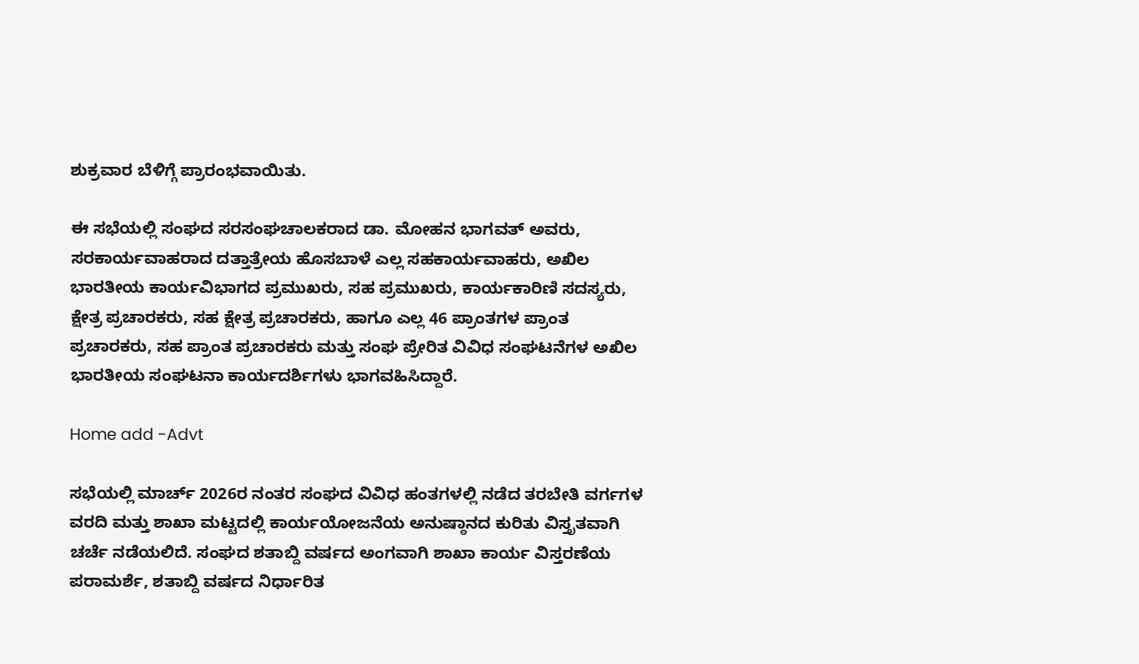ಶುಕ್ರವಾರ ಬೆಳಿಗ್ಗೆ ಪ್ರಾರಂಭವಾಯಿತು.

ಈ ಸಭೆಯಲ್ಲಿ ಸಂಘದ ಸರಸಂಘಚಾಲಕರಾದ ಡಾ. ಮೋಹನ ಭಾಗವತ್ ಅವರು, ಸರಕಾರ್ಯವಾಹರಾದ ದತ್ತಾತ್ರೇಯ ಹೊಸಬಾಳೆ ಎಲ್ಲ ಸಹಕಾರ್ಯವಾಹರು, ಅಖಿಲ ಭಾರತೀಯ ಕಾರ್ಯವಿಭಾಗದ ಪ್ರಮುಖರು, ಸಹ ಪ್ರಮುಖರು, ಕಾರ್ಯಕಾರಿಣಿ ಸದಸ್ಯರು, ಕ್ಷೇತ್ರ ಪ್ರಚಾರಕರು, ಸಹ ಕ್ಷೇತ್ರ ಪ್ರಚಾರಕರು, ಹಾಗೂ ಎಲ್ಲ 46 ಪ್ರಾಂತಗಳ ಪ್ರಾಂತ ಪ್ರಚಾರಕರು, ಸಹ ಪ್ರಾಂತ ಪ್ರಚಾರಕರು ಮತ್ತು ಸಂಘ ಪ್ರೇರಿತ ವಿವಿಧ ಸಂಘಟನೆಗಳ ಅಖಿಲ ಭಾರತೀಯ ಸಂಘಟನಾ ಕಾರ್ಯದರ್ಶಿಗಳು ಭಾಗವಹಿಸಿದ್ದಾರೆ.

Home add -Advt

ಸಭೆಯಲ್ಲಿ ಮಾರ್ಚ್ 2026ರ ನಂತರ ಸಂಘದ ವಿವಿಧ ಹಂತಗಳಲ್ಲಿ ನಡೆದ ತರಬೇತಿ ವರ್ಗಗಳ ವರದಿ ಮತ್ತು ಶಾಖಾ ಮಟ್ಟದಲ್ಲಿ ಕಾರ್ಯಯೋಜನೆಯ ಅನುಷ್ಠಾನದ ಕುರಿತು ವಿಸ್ತೃತವಾಗಿ ಚರ್ಚೆ ನಡೆಯಲಿದೆ. ಸಂಘದ ಶತಾಬ್ದಿ ವರ್ಷದ ಅಂಗವಾಗಿ ಶಾಖಾ ಕಾರ್ಯ ವಿಸ್ತರಣೆಯ ಪರಾಮರ್ಶೆ, ಶತಾಬ್ದಿ ವರ್ಷದ ನಿರ್ಧಾರಿತ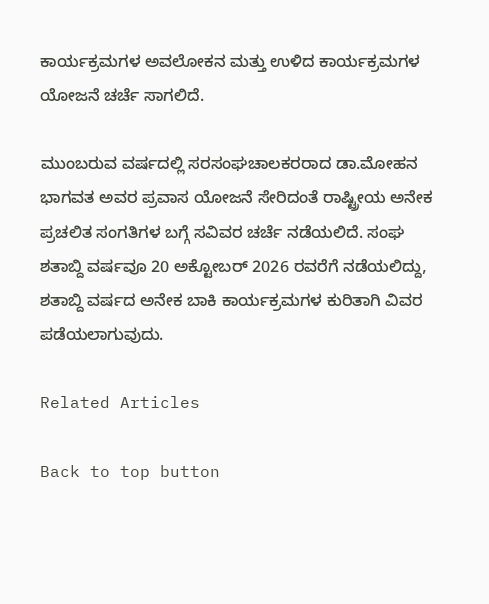ಕಾರ್ಯಕ್ರಮಗಳ ಅವಲೋಕನ ಮತ್ತು ಉಳಿದ ಕಾರ್ಯಕ್ರಮಗಳ ಯೋಜನೆ ಚರ್ಚೆ ಸಾಗಲಿದೆ.

ಮುಂಬರುವ ವರ್ಷದಲ್ಲಿ ಸರಸಂಘಚಾಲಕರರಾದ ಡಾ.ಮೋಹನ ಭಾಗವತ ಅವರ ಪ್ರವಾಸ ಯೋಜನೆ ಸೇರಿದಂತೆ ರಾಷ್ಟ್ರೀಯ ಅನೇಕ ಪ್ರಚಲಿತ ಸಂಗತಿಗಳ ಬಗ್ಗೆ ಸವಿವರ ಚರ್ಚೆ ನಡೆಯಲಿದೆ. ಸಂಘ ಶತಾಬ್ದಿ ವರ್ಷವೂ 20 ಅಕ್ಟೋಬರ್ 2026 ರವರೆಗೆ ನಡೆಯಲಿದ್ದು, ಶತಾಬ್ದಿ ವರ್ಷದ ಅನೇಕ ಬಾಕಿ ಕಾರ್ಯಕ್ರಮಗಳ ಕುರಿತಾಗಿ ವಿವರ ಪಡೆಯಲಾಗುವುದು.

Related Articles

Back to top button